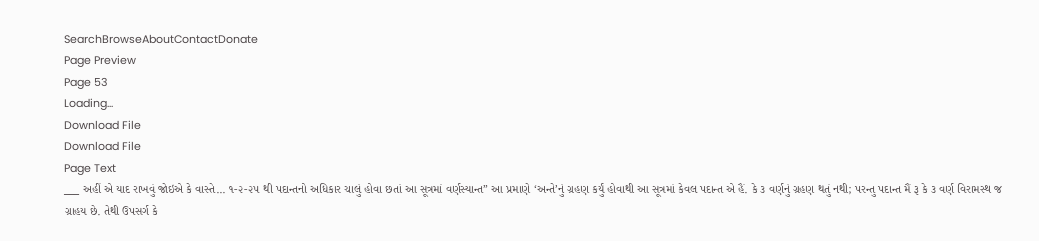SearchBrowseAboutContactDonate
Page Preview
Page 53
Loading...
Download File
Download File
Page Text
___ અહીં એ યાદ રાખવું જોઇએ કે વાસ્તે... ૧-૨-૨૫ થી પદાન્તનો અધિકાર ચાલું હોવા છતાં આ સૂત્રમાં વર્ણસ્યાન્ત” આ પ્રમાણે ‘અન્તે’નું ગ્રહણ કર્યું હોવાથી આ સૂત્રમાં કેવલ પદાન્ત એ હૈં. કે ૩ વર્ણનું ગ્રહણ થતું નથી; પરન્તુ પદાન્ત મૈં રૂ કે ૩ વર્ણ વિરામસ્થ જ ગ્રાહય છે. તેથી ઉપસર્ગ કે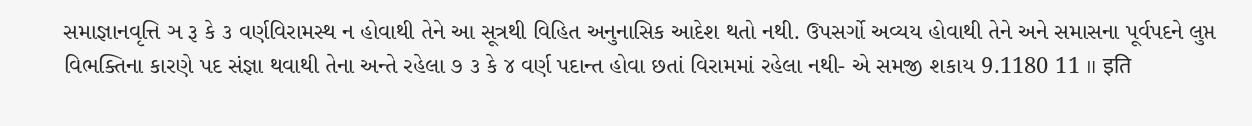સમાજ્ઞાનવૃત્તિ ઞ રૂ કે ૩ વર્ણવિરામસ્થ ન હોવાથી તેને આ સૂત્રથી વિહિત અનુનાસિક આદેશ થતો નથી. ઉપસર્ગો અવ્યય હોવાથી તેને અને સમાસના પૂર્વપદને લુપ્ત વિભક્તિના કારણે પદ સંજ્ઞા થવાથી તેના અન્તે રહેલા ૭ ૩ કે ૪ વર્ણ પદાન્ત હોવા છતાં વિરામમાં રહેલા નથી- એ સમજી શકાય 9.1180 11 ॥ इति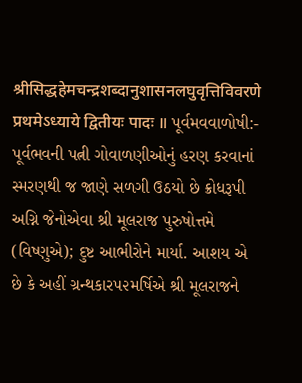श्रीसिद्धहेमचन्द्रशब्दानुशासनलघुवृत्तिविवरणे प्रथमेऽध्याये द्वितीयः पादः ॥ પૂર્વમવવાળોષી:- પૂર્વભવની પત્ની ગોવાળણીઓનું હરણ કરવાનાં સ્મરણથી જ જાણે સળગી ઉઠયો છે ક્રોધરૂપી અગ્નિ જેનોએવા શ્રી મૂલરાજ પુરુષોત્તમે (વિષ્ણુએ); દુષ્ટ આભીરોને માર્યા. આશય એ છે કે અહીં ગ્રન્થકાર૫૨મર્ષિએ શ્રી મૂલરાજને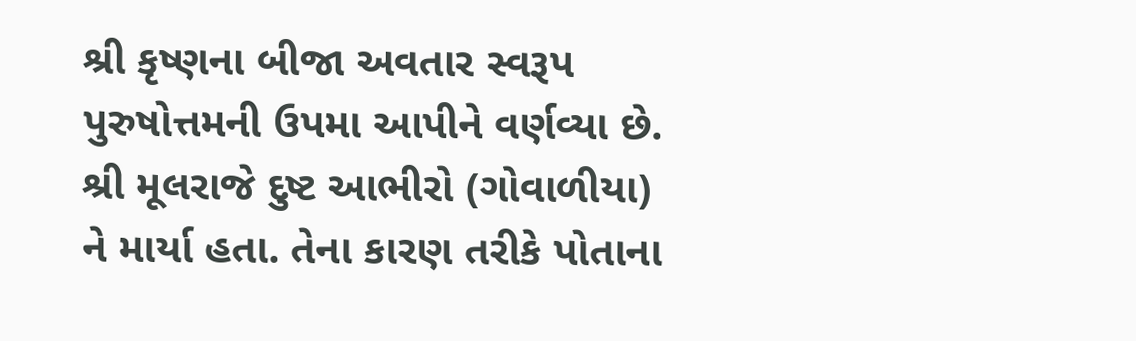શ્રી કૃષ્ણના બીજા અવતાર સ્વરૂપ પુરુષોત્તમની ઉપમા આપીને વર્ણવ્યા છે. શ્રી મૂલરાજે દુષ્ટ આભીરો (ગોવાળીયા) ને માર્યા હતા. તેના કારણ તરીકે પોતાના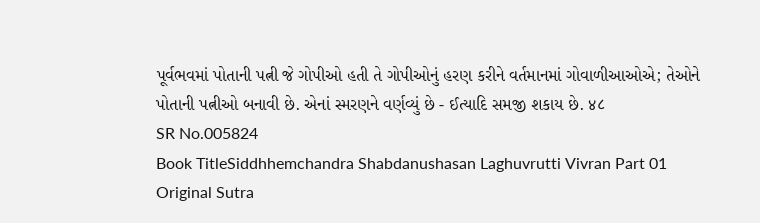પૂર્વભવમાં પોતાની પત્ની જે ગોપીઓ હતી તે ગોપીઓનું હરણ કરીને વર્તમાનમાં ગોવાળીઆઓએ; તેઓને પોતાની પત્નીઓ બનાવી છે. એનાં સ્મરણને વર્ણવ્યું છે - ઈત્યાદિ સમજી શકાય છે. ४८
SR No.005824
Book TitleSiddhhemchandra Shabdanushasan Laghuvrutti Vivran Part 01
Original Sutra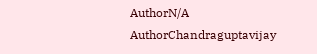AuthorN/A
AuthorChandraguptavijay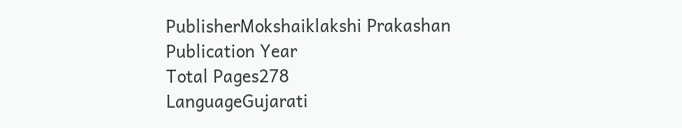PublisherMokshaiklakshi Prakashan
Publication Year
Total Pages278
LanguageGujarati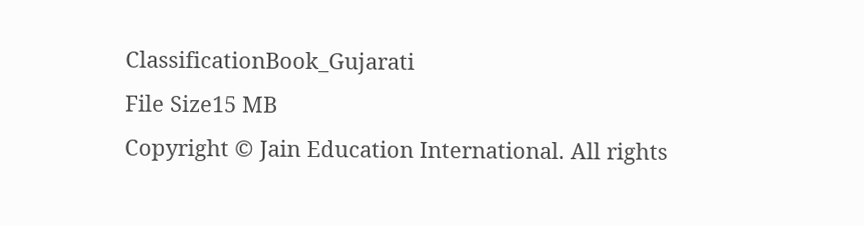ClassificationBook_Gujarati
File Size15 MB
Copyright © Jain Education International. All rights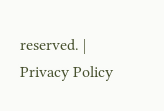reserved. | Privacy Policy